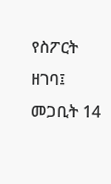የስፖርት ዘገባ፤ መጋቢት 14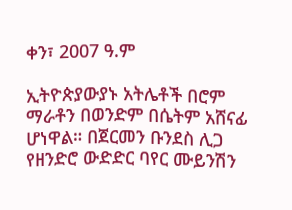ቀን፣ 2007 ዓ.ም

ኢትዮጵያውያኑ አትሌቶች በሮም ማራቶን በወንድም በሴትም አሸናፊ ሆነዋል። በጀርመን ቡንደስ ሊጋ የዘንድሮ ውድድር ባየር ሙይንሽን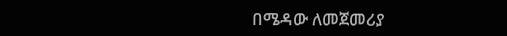በሜዳው ለመጀመሪያ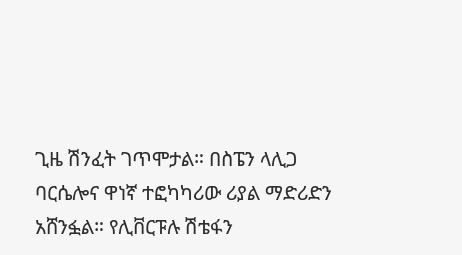ጊዜ ሽንፈት ገጥሞታል። በስፔን ላሊጋ ባርሴሎና ዋነኛ ተፎካካሪው ሪያል ማድሪድን አሸንፏል። የሊቨርፑሉ ሽቴፋን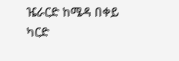ዤራርድ ከሜዳ በቀይ ካርድ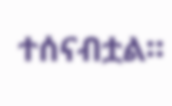ተሰናብቷል።